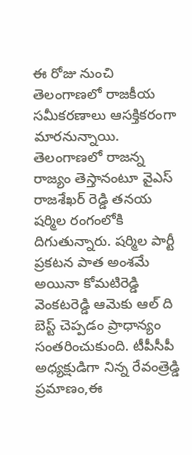ఈ రోజు నుంచి తెలంగాణలో రాజకీయ సమీకరణాలు ఆసక్తికరంగా మారనున్నాయి. తెలంగాణలో రాజన్న రాజ్యం తెస్తానంటూ వైఎస్ రాజశేఖర్ రెడ్డి తనయ షర్మిల రంగంలోకి దిగుతున్నారు. షర్మిల పార్టీ ప్రకటన పాత అంశమే అయినా కోమటిరెడ్డి వెంకటరెడ్డి ఆమెకు ఆల్ ది బెస్ట్ చెప్పడం ప్రాధాన్యం సంతరించుకుంది. టీపీసీపీ అధ్యక్షుడిగా నిన్న రేవంత్రెడ్డి ప్రమాణం,ఈ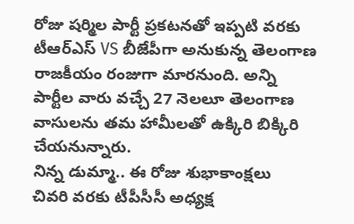రోజు షర్మిల పార్టీ ప్రకటనతో ఇప్పటి వరకు టీఆర్ఎస్ VS బీజేపీగా అనుకున్న తెలంగాణ రాజకీయం రంజుగా మారనుంది. అన్ని పార్టీల వారు వచ్చే 27 నెలలూ తెలంగాణ వాసులను తమ హామీలతో ఉక్కిరి బిక్కిరి చేయనున్నారు.
నిన్న డుమ్మా.. ఈ రోజు శుభాకాంక్షలు
చివరి వరకు టీపీసీసీ అధ్యక్ష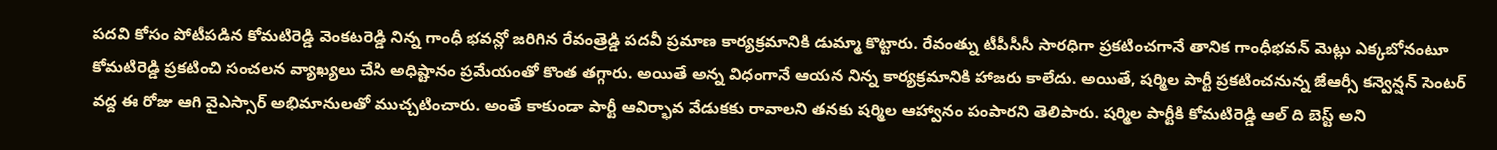పదవి కోసం పోటీపడిన కోమటిరెడ్డి వెంకటరెడ్డి నిన్న గాంధీ భవన్లో జరిగిన రేవంత్రెడ్డి పదవీ ప్రమాణ కార్యక్రమానికి డుమ్మా కొట్టారు. రేవంత్ను టీపీసీసీ సారధిగా ప్రకటించగానే తానిక గాంధీభవన్ మెట్లు ఎక్కబోనంటూ కోమటిరెడ్డి ప్రకటించి సంచలన వ్యాఖ్యలు చేసి అధిష్టానం ప్రమేయంతో కొంత తగ్గారు. అయితే అన్న విధంగానే ఆయన నిన్న కార్యక్రమానికి హాజరు కాలేదు. అయితే, షర్మిల పార్టీ ప్రకటించనున్న జేఆర్సీ కన్వెన్షన్ సెంటర్ వద్ద ఈ రోజు ఆగి వైఎస్సార్ అభిమానులతో ముచ్చటించారు. అంతే కాకుండా పార్టీ ఆవిర్భావ వేడుకకు రావాలని తనకు షర్మిల ఆహ్వానం పంపారని తెలిపారు. షర్మిల పార్టీకి కోమటిరెడ్డి ఆల్ ది బెస్ట్ అని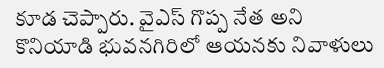కూడ చెప్పారు. వైఎస్ గొప్ప నేత అని కొనియాడి భువనగిరిలో ఆయనకు నివాళులు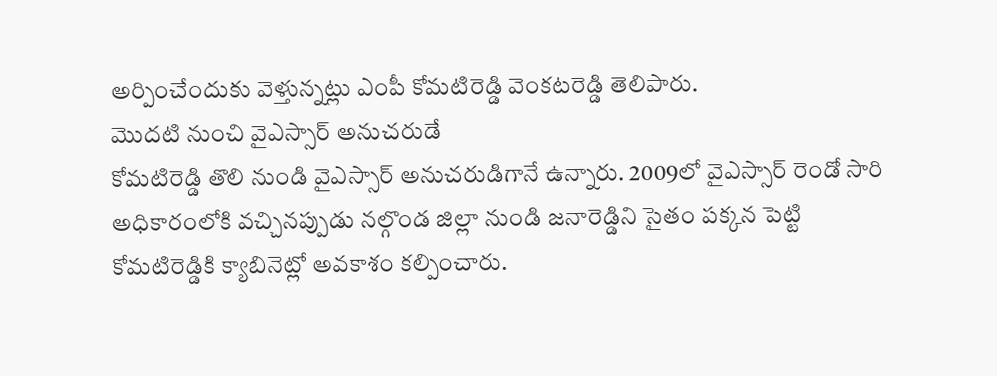అర్పించేందుకు వెళ్తున్నట్లు ఎంపీ కోమటిరెడ్డి వెంకటరెడ్డి తెలిపారు.
మొదటి నుంచి వైఎస్సార్ అనుచరుడే
కోమటిరెడ్డి తొలి నుండి వైఎస్సార్ అనుచరుడిగానే ఉన్నారు. 2009లో వైఎస్సార్ రెండో సారి అధికారంలోకి వచ్చినప్పుడు నల్గొండ జిల్లా నుండి జనారెడ్డిని సైతం పక్కన పెట్టి కోమటిరెడ్డికి క్యాబినెట్లో అవకాశం కల్పించారు.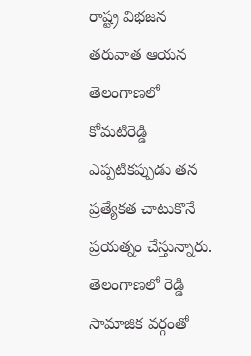రాష్ట్ర విభజన తరువాత ఆయన తెలంగాణలో కోమటిరెడ్డి ఎప్పటికప్పుడు తన ప్రత్యేకత చాటుకొనే ప్రయత్నం చేస్తున్నారు.
తెలంగాణలో రెడ్డి సామాజిక వర్గంతో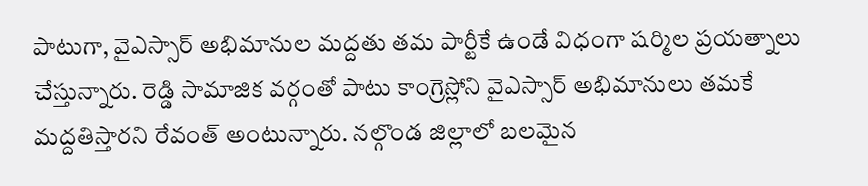పాటుగా, వైఎస్సార్ అభిమానుల మద్దతు తమ పార్టీకే ఉండే విధంగా షర్మిల ప్రయత్నాలు చేస్తున్నారు. రెడ్డి సామాజిక వర్గంతో పాటు కాంగ్రెస్లోని వైఎస్సార్ అభిమానులు తమకే మద్దతిస్తారని రేవంత్ అంటున్నారు. నల్గొండ జిల్లాలో బలమైన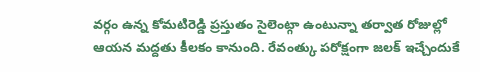వర్గం ఉన్న కోమటిరెడ్డి ప్రస్తుతం సైలెంట్గా ఉంటున్నా తర్వాత రోజుల్లో ఆయన మద్దతు కీలకం కానుంది. రేవంత్కు పరోక్షంగా జలక్ ఇచ్చేందుకే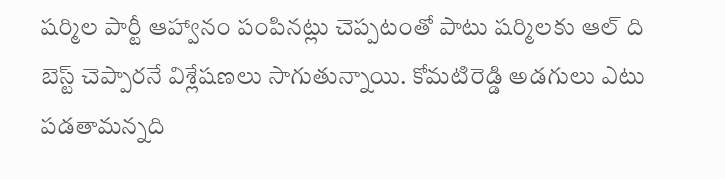షర్మిల పార్టీ ఆహ్వానం పంపినట్లు చెప్పటంతో పాటు షర్మిలకు ఆల్ ది బెస్ట్ చెప్పారనే విశ్లేషణలు సాగుతున్నాయి. కోమటిరెడ్డి అడగులు ఎటు పడతామన్నది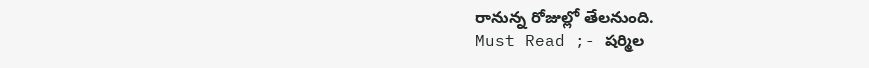రానున్న రోజుల్లో తేలనుంది.
Must Read ;- షర్మిల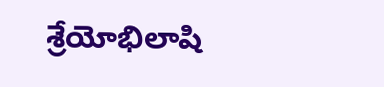శ్రేయోభిలాషి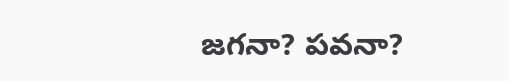జగనా? పవనా?